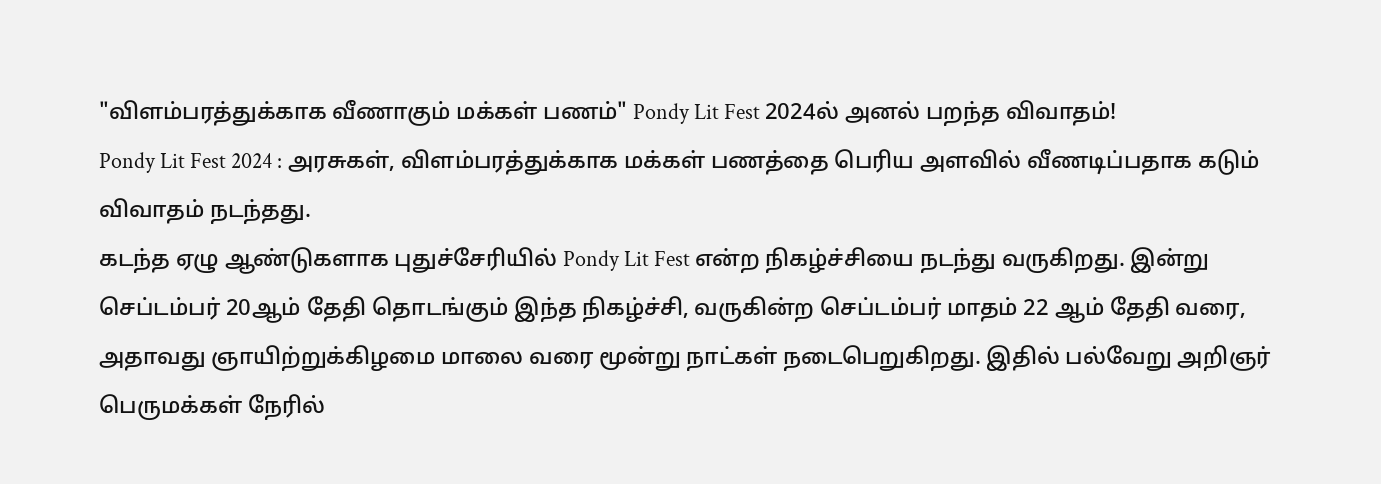"விளம்பரத்துக்காக வீணாகும் மக்கள் பணம்" Pondy Lit Fest 2024ல் அனல் பறந்த விவாதம்!
Pondy Lit Fest 2024 : அரசுகள், விளம்பரத்துக்காக மக்கள் பணத்தை பெரிய அளவில் வீணடிப்பதாக கடும் விவாதம் நடந்தது.
கடந்த ஏழு ஆண்டுகளாக புதுச்சேரியில் Pondy Lit Fest என்ற நிகழ்ச்சியை நடந்து வருகிறது. இன்று செப்டம்பர் 20ஆம் தேதி தொடங்கும் இந்த நிகழ்ச்சி, வருகின்ற செப்டம்பர் மாதம் 22 ஆம் தேதி வரை, அதாவது ஞாயிற்றுக்கிழமை மாலை வரை மூன்று நாட்கள் நடைபெறுகிறது. இதில் பல்வேறு அறிஞர் பெருமக்கள் நேரில்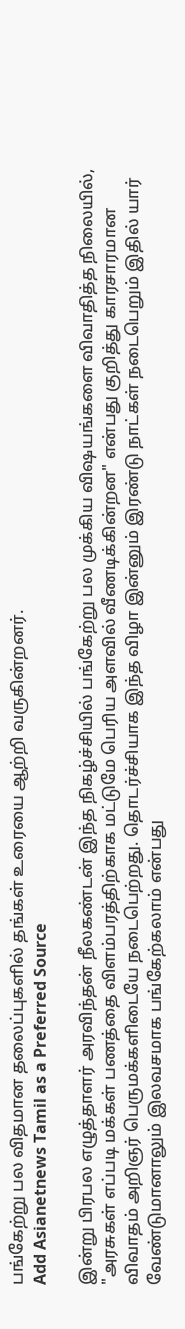பங்கேற்று பல விதமான தலைப்புகளில் தங்கள் உரையை ஆற்றி வருகின்றனர்.
Add Asianetnews Tamil as a Preferred Source

இன்று பிரபல எழுத்தாளர் அரவிந்தன் நீலகண்டன் இந்த நிகழ்ச்சியில் பங்கேற்று பல முக்கிய விஷயங்களை விவாதித்த நிலையில், "அரசுகள் எப்படி மக்கள் பணத்தை விளம்பரத்திற்காக மட்டுமே பெரிய அளவில் வீணடிக்கின்றன" என்பது குறித்து காரசாரமான விவாதம் அறிஞர் பெருமக்களிடையே நடைபெற்றது. தொடர்ச்சியாக இந்த விழா இன்னும் இரண்டு நாட்கள் நடைபெறும் இதில் யார் வேண்டுமானாலும் இலவசமாக பங்கேற்கலாம் என்பது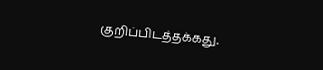குறிப்பிடத்தக்கது.